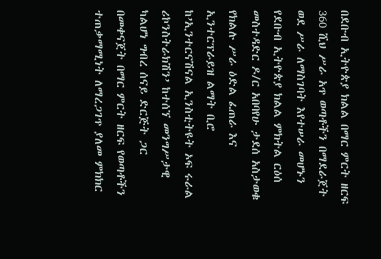በደቡብ ኢትዮጵያ ክልል በማር ምርት ዘርፍ 360 ሺህ ሥራ አጥ ወጣቶችን በማደራጀት ወደ ሥራ ለማስገባት እየተሠራ መሆኑን የደቡብ ኢትዮጵያ ክልል ምክትል ርዕሰ መስተዳድር ዶ/ር አበባየሁ ታደሰ አስታወቁ
የክልሉ ሥራ ዕድል ፈጠራ እና ኢንተርፕራይዝ ልማት ቢሮ ከ’ኢንተርናሽናል ኢንስቲትዩት ኦፍ ሩራል ሪኮንስትራክሽን’ ከተሰኘ መንግሥታዊ ካልሆነ ግብረ ሰናይ ድርጅት ጋር በመቀናጀት በማር ምርት ዘርፍ የወጣቶችን ተጠቃማሚነት ለማረጋገጥ ያለመ ምክክር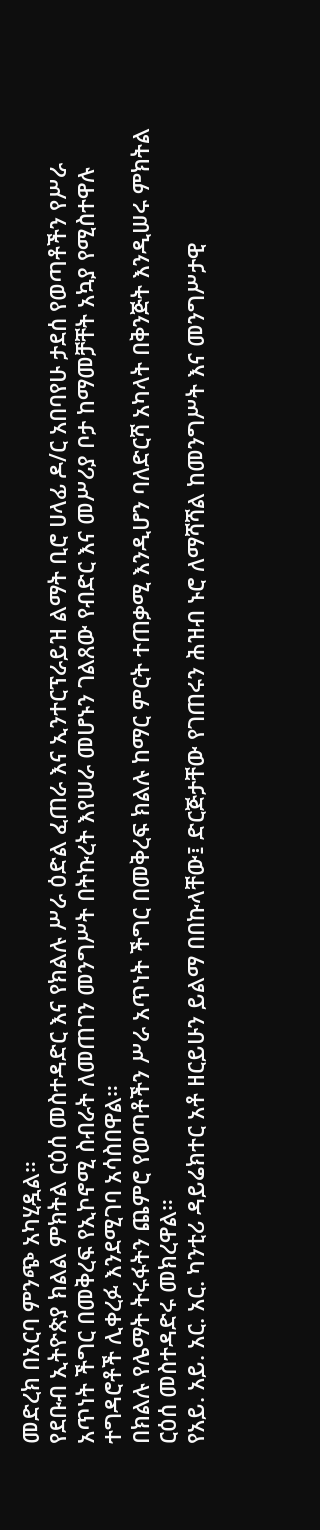መድረክ በአርባ ምንጭ አካሂዷል።
የደቡብ ኢትዮጵያ ክልል ምክትል ርዕሰ መስተዳድር እና የክልሉ ሥራ ዕድል ፈጠራ እና ኢንተርፕራይዝ ልማት ቢሮ ሀላፊ ዶ/ር አበባየሁ ታደሰ የወጣቶችን የሥራ አጥነት ችግር በመቅረፍ የኢኮኖሚ ስብራት ለመጠገን መንግሥት በትኩረት እየሠራ መሆኑን ገልጸው የብድር እና መሥሪያ ቦታ ከማመቻቸት አኳያ የሚስተዋሉ ተግዳሮቶች ሊቀረፉ እንደሚገባ አሳስበዋል።
በክልሉ የሌማት ትሩፋትን ጨምሮ የወጣቶችን ሥራ አጥነት ችግር በመቅረፍ ክልሉ ከማር ምርት ተጠቃሚ እንዲሆን ባለድርሻ አካላት በቅንጅት እንዲሠሩ ምክትል ርዕሰ መስተዳድሩ መክረዋል።
የአይ. አይ. አር. አር. ካንቲሪ ዳይሬክተር አቶ ዘርይሁን ይልማ በበኩላቸው፤ ድርጅታቸው የገጠሩን ሕዝብ ኑሮ ለማሻሻል ከመንግሥት እና መንግሥታዊ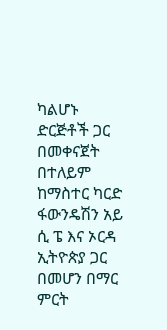ካልሆኑ ድርጅቶች ጋር በመቀናጀት በተለይም ከማስተር ካርድ ፋውንዴሽን አይ ሲ ፔ እና ኦርዳ ኢትዮጵያ ጋር በመሆን በማር ምርት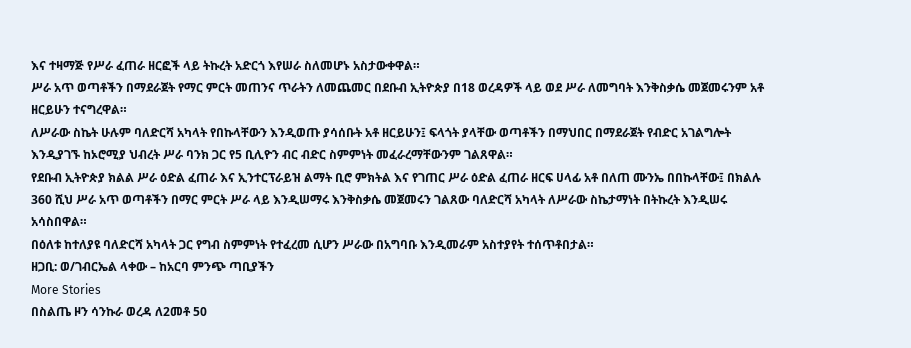እና ተዛማጅ የሥራ ፈጠራ ዘርፎች ላይ ትኩረት አድርጎ እየሠራ ስለመሆኑ አስታውቀዋል።
ሥራ አጥ ወጣቶችን በማደራጀት የማር ምርት መጠንና ጥራትን ለመጨመር በደቡብ ኢትዮጵያ በ18 ወረዳዎች ላይ ወደ ሥራ ለመግባት እንቅስቃሴ መጀመሩንም አቶ ዘርይሁን ተናግረዋል።
ለሥራው ስኬት ሁሉም ባለድርሻ አካላት የበኩላቸውን እንዲወጡ ያሳሰቡት አቶ ዘርይሁን፤ ፍላጎት ያላቸው ወጣቶችን በማህበር በማደራጀት የብድር አገልግሎት እንዲያገኙ ከኦሮሚያ ህብረት ሥራ ባንክ ጋር የ5 ቢሊዮን ብር ብድር ስምምነት መፈራረማቸውንም ገልጸዋል።
የደቡብ ኢትዮጵያ ክልል ሥራ ዕድል ፈጠራ እና ኢንተርፕራይዝ ልማት ቢሮ ምክትል እና የገጠር ሥራ ዕድል ፈጠራ ዘርፍ ሀላፊ አቶ በለጠ ሙንኤ በበኩላቸው፤ በክልሉ 360 ሺህ ሥራ አጥ ወጣቶችን በማር ምርት ሥራ ላይ እንዲሠማሩ እንቅስቃሴ መጀመሩን ገልጸው ባለድርሻ አካላት ለሥራው ስኬታማነት በትኩረት እንዲሠሩ አሳስበዋል።
በዕለቱ ከተለያዩ ባለድርሻ አካላት ጋር የግብ ስምምነት የተፈረመ ሲሆን ሥራው በአግባቡ እንዲመራም አስተያየት ተሰጥቶበታል።
ዘጋቢ: ወ/ገብርኤል ላቀው – ከአርባ ምንጭ ጣቢያችን
More Stories
በስልጤ ዞን ሳንኩራ ወረዳ ለ2መቶ 50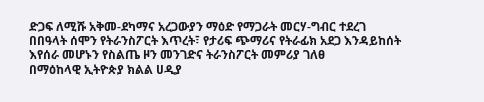ድጋፍ ለሚሹ አቅመ-ደካማና አረጋውያን ማዕድ የማጋራት መርሃ-ግብር ተደረገ
በበዓላት ሰሞን የትራንስፖርት እጥረት፣ የታሪፍ ጭማሪና የትራፊክ አደጋ እንዳይከሰት እየሰራ መሆኑን የስልጤ ዞን መንገድና ትራንስፖርት መምሪያ ገለፀ
በማዕከላዊ ኢትዮጵያ ክልል ሀዲያ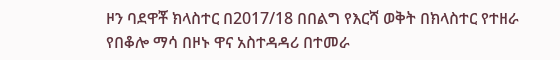ዞን ባደዋቾ ክላስተር በ2017/18 በበልግ የእርሻ ወቅት በክላስተር የተዘራ የበቆሎ ማሳ በዞኑ ዋና አስተዳዳሪ በተመራ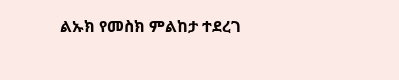ልኡክ የመስክ ምልከታ ተደረገ